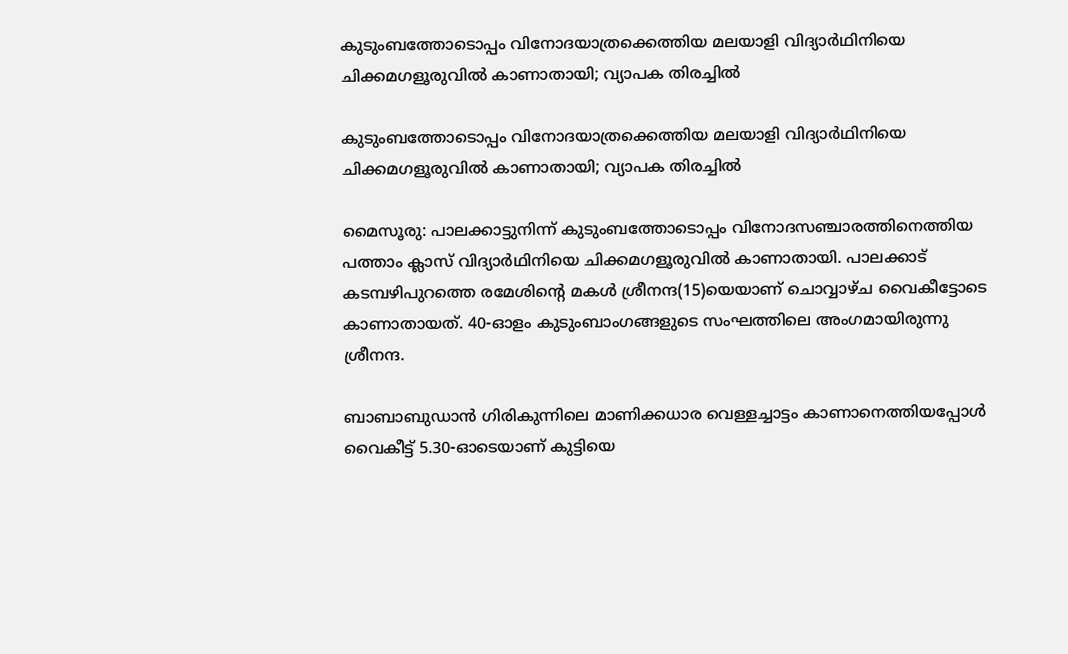കുടുംബത്തോടൊപ്പം വിനോദയാത്രക്കെത്തിയ മലയാളി വിദ്യാർഥിനിയെ ചിക്കമഗളൂരുവിൽ കാണാതായി; വ്യാപക തിരച്ചിൽ

കുടുംബത്തോടൊപ്പം വിനോദയാത്രക്കെത്തിയ മലയാളി വിദ്യാർഥിനിയെ ചിക്കമഗളൂരുവിൽ കാണാതായി; വ്യാപക തിരച്ചിൽ

മൈസൂരു: പാലക്കാട്ടുനിന്ന് കുടുംബത്തോടൊപ്പം വിനോദസഞ്ചാരത്തിനെത്തിയ പത്താം ക്ലാസ് വിദ്യാർഥിനിയെ ചിക്കമഗളൂരുവിൽ കാണാതായി. പാലക്കാട് കടമ്പഴിപുറത്തെ രമേശിന്റെ മകൾ ശ്രീനന്ദ(15)യെയാണ് ചൊവ്വാഴ്ച വൈകീട്ടോടെ കാണാതായത്. 40-ഓളം കുടുംബാംഗങ്ങളുടെ സംഘത്തിലെ അംഗമായിരുന്നു ശ്രീനന്ദ.

ബാബാബുഡാൻ ഗിരികുന്നിലെ മാണിക്കധാര വെള്ളച്ചാട്ടം കാണാനെത്തിയപ്പോൾ വൈകീട്ട് 5.30-ഓടെയാണ് കുട്ടിയെ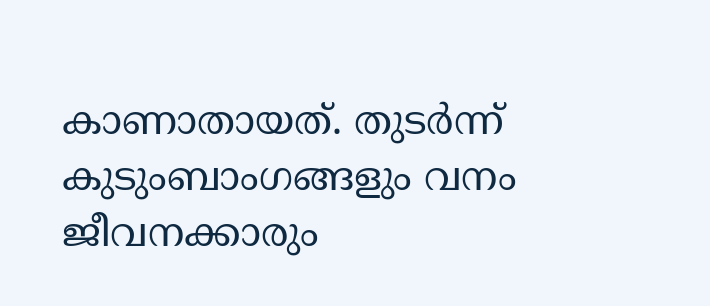കാണാതായത്. തുടർന്ന് കുടുംബാംഗങ്ങളും വനം ജീവനക്കാരും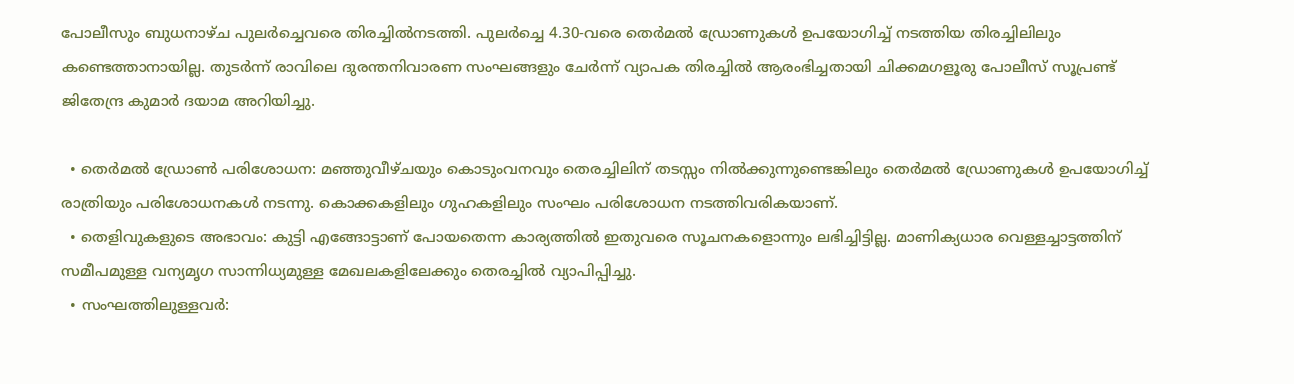പോലീസും ബുധനാഴ്ച പുലർച്ചെവരെ തിരച്ചിൽനടത്തി. പുലർച്ചെ 4.30-വരെ തെർമൽ ഡ്രോണുകൾ ഉപയോഗിച്ച് നടത്തിയ തിരച്ചിലിലും കണ്ടെത്താനായില്ല. തുടർന്ന് രാവിലെ ദുരന്തനിവാരണ സംഘങ്ങളും ചേർന്ന് വ്യാപക തിരച്ചിൽ ആരംഭിച്ചതായി ചിക്കമഗളൂരു പോലീസ് സൂപ്രണ്ട് ജിതേന്ദ്ര കുമാർ ദയാമ അറിയിച്ചു.

  • തെർമൽ ഡ്രോൺ പരിശോധന: മഞ്ഞുവീഴ്ചയും കൊടുംവനവും തെരച്ചിലിന് തടസ്സം നിൽക്കുന്നുണ്ടെങ്കിലും തെർമൽ ഡ്രോണുകൾ ഉപയോഗിച്ച് രാത്രിയും പരിശോധനകൾ നടന്നു. കൊക്കകളിലും ഗുഹകളിലും സംഘം പരിശോധന നടത്തിവരികയാണ്.
  • തെളിവുകളുടെ അഭാവം: കുട്ടി എങ്ങോട്ടാണ് പോയതെന്ന കാര്യത്തിൽ ഇതുവരെ സൂചനകളൊന്നും ലഭിച്ചിട്ടില്ല. മാണിക്യധാര വെള്ളച്ചാട്ടത്തിന് സമീപമുള്ള വന്യമൃഗ സാന്നിധ്യമുള്ള മേഖലകളിലേക്കും തെരച്ചിൽ വ്യാപിപ്പിച്ചു.
  • സംഘത്തിലുള്ളവർ: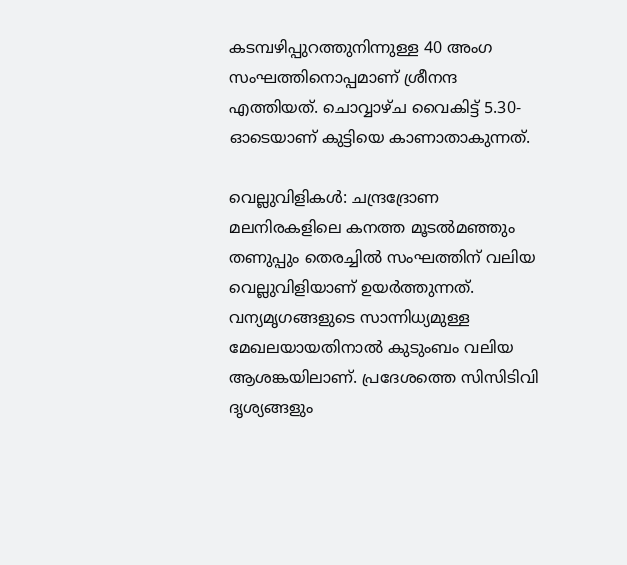കടമ്പഴിപ്പുറത്തുനിന്നുള്ള 40 അംഗ സംഘത്തിനൊപ്പമാണ് ശ്രീനന്ദ എത്തിയത്. ചൊവ്വാഴ്ച വൈകിട്ട് 5.30-ഓടെയാണ് കുട്ടിയെ കാണാതാകുന്നത്.

വെല്ലുവിളികൾ: ചന്ദ്രദ്രോണ മലനിരകളിലെ കനത്ത മൂടൽമഞ്ഞും തണുപ്പും തെരച്ചിൽ സംഘത്തിന് വലിയ വെല്ലുവിളിയാണ് ഉയർത്തുന്നത്. വന്യമൃഗങ്ങളുടെ സാന്നിധ്യമുള്ള മേഖലയായതിനാൽ കുടുംബം വലിയ ആശങ്കയിലാണ്. പ്രദേശത്തെ സിസിടിവി ദൃശ്യങ്ങളും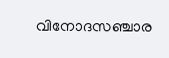വിനോദസഞ്ചാര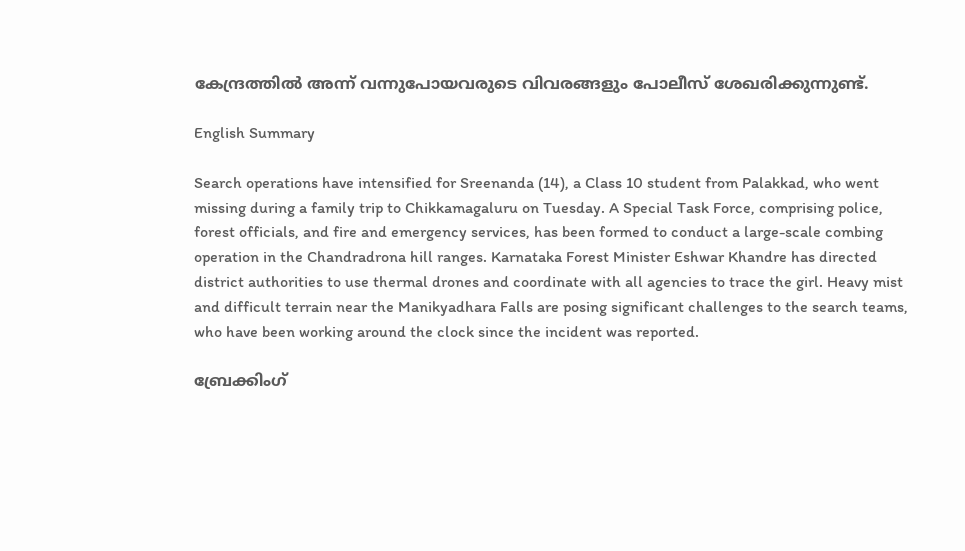കേന്ദ്രത്തിൽ അന്ന് വന്നുപോയവരുടെ വിവരങ്ങളും പോലീസ് ശേഖരിക്കുന്നുണ്ട്.

English Summary

Search operations have intensified for Sreenanda (14), a Class 10 student from Palakkad, who went missing during a family trip to Chikkamagaluru on Tuesday. A Special Task Force, comprising police, forest officials, and fire and emergency services, has been formed to conduct a large-scale combing operation in the Chandradrona hill ranges. Karnataka Forest Minister Eshwar Khandre has directed district authorities to use thermal drones and coordinate with all agencies to trace the girl. Heavy mist and difficult terrain near the Manikyadhara Falls are posing significant challenges to the search teams, who have been working around the clock since the incident was reported.

ബ്രേക്കിംഗ്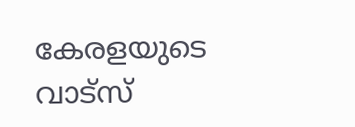കേരളയുടെ വാട്സ്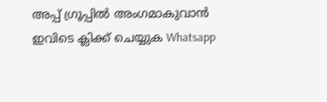അപ്പ് ഗ്രൂപ്പിൽ അംഗമാകുവാൻ ഇവിടെ ക്ലിക്ക് ചെയ്യുക Whatsapp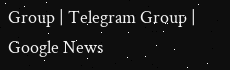Group | Telegram Group | Google News